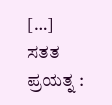[…]
ಸತತ ಪ್ರಯತ್ನ :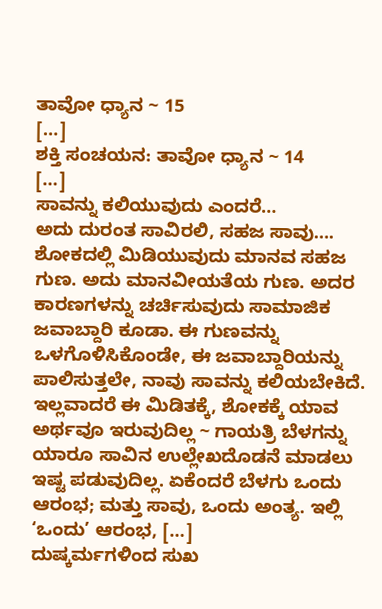ತಾವೋ ಧ್ಯಾನ ~ 15
[…]
ಶಕ್ತಿ ಸಂಚಯನ: ತಾವೋ ಧ್ಯಾನ ~ 14
[…]
ಸಾವನ್ನು ಕಲಿಯುವುದು ಎಂದರೆ…
ಅದು ದುರಂತ ಸಾವಿರಲಿ, ಸಹಜ ಸಾವು…. ಶೋಕದಲ್ಲಿ ಮಿಡಿಯುವುದು ಮಾನವ ಸಹಜ ಗುಣ. ಅದು ಮಾನವೀಯತೆಯ ಗುಣ. ಅದರ ಕಾರಣಗಳನ್ನು ಚರ್ಚಿಸುವುದು ಸಾಮಾಜಿಕ ಜವಾಬ್ದಾರಿ ಕೂಡಾ. ಈ ಗುಣವನ್ನು ಒಳಗೊಳಿಸಿಕೊಂಡೇ, ಈ ಜವಾಬ್ದಾರಿಯನ್ನು ಪಾಲಿಸುತ್ತಲೇ, ನಾವು ಸಾವನ್ನು ಕಲಿಯಬೇಕಿದೆ. ಇಲ್ಲವಾದರೆ ಈ ಮಿಡಿತಕ್ಕೆ, ಶೋಕಕ್ಕೆ ಯಾವ ಅರ್ಥವೂ ಇರುವುದಿಲ್ಲ ~ ಗಾಯತ್ರಿ ಬೆಳಗನ್ನು ಯಾರೂ ಸಾವಿನ ಉಲ್ಲೇಖದೊಡನೆ ಮಾಡಲು ಇಷ್ಟ ಪಡುವುದಿಲ್ಲ. ಏಕೆಂದರೆ ಬೆಳಗು ಒಂದು ಆರಂಭ; ಮತ್ತು ಸಾವು, ಒಂದು ಅಂತ್ಯ. ಇಲ್ಲಿ ‘ಒಂದು’ ಆರಂಭ, […]
ದುಷ್ಕರ್ಮಗಳಿಂದ ಸುಖ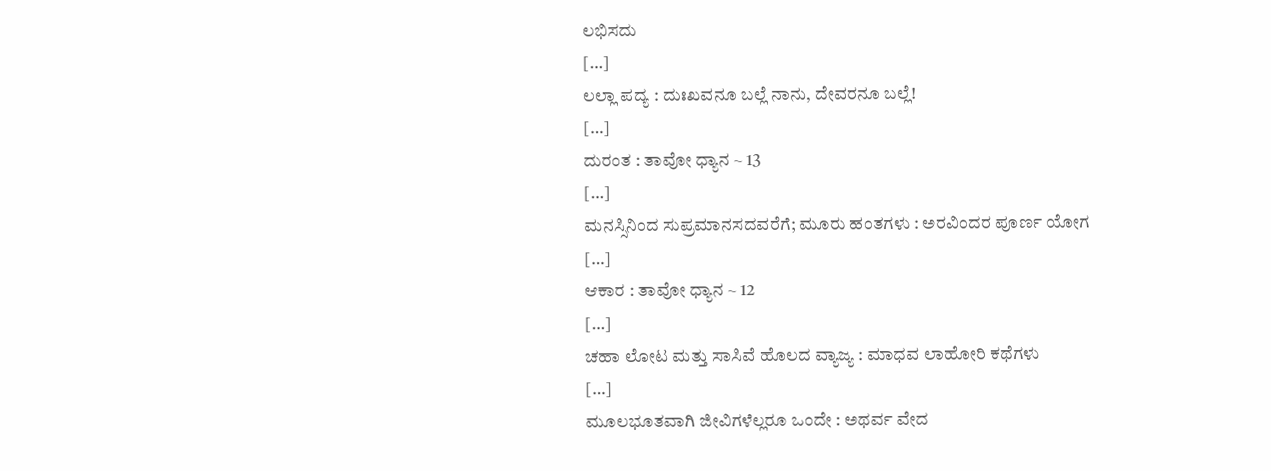ಲಭಿಸದು
[…]
ಲಲ್ಲಾ ಪದ್ಯ : ದುಃಖವನೂ ಬಲ್ಲೆ ನಾನು, ದೇವರನೂ ಬಲ್ಲೆ!
[…]
ದುರಂತ : ತಾವೋ ಧ್ಯಾನ ~ 13
[…]
ಮನಸ್ಸಿನಿಂದ ಸುಪ್ರಮಾನಸದವರೆಗೆ; ಮೂರು ಹಂತಗಳು : ಅರವಿಂದರ ಪೂರ್ಣ ಯೋಗ
[…]
ಆಕಾರ : ತಾವೋ ಧ್ಯಾನ ~ 12
[…]
ಚಹಾ ಲೋಟ ಮತ್ತು ಸಾಸಿವೆ ಹೊಲದ ವ್ಯಾಜ್ಯ : ಮಾಧವ ಲಾಹೋರಿ ಕಥೆಗಳು
[…]
ಮೂಲಭೂತವಾಗಿ ಜೀವಿಗಳೆಲ್ಲರೂ ಒಂದೇ : ಅಥರ್ವ ವೇದ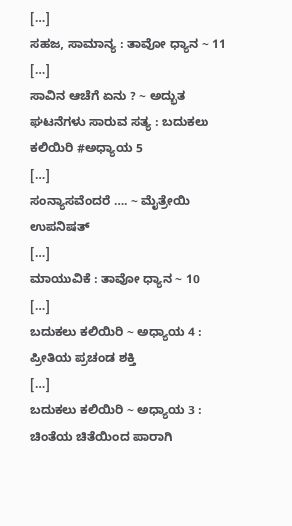[…]
ಸಹಜ, ಸಾಮಾನ್ಯ : ತಾವೋ ಧ್ಯಾನ ~ 11
[…]
ಸಾವಿನ ಆಚೆಗೆ ಏನು ? ~ ಅದ್ಭುತ ಘಟನೆಗಳು ಸಾರುವ ಸತ್ಯ : ಬದುಕಲು ಕಲಿಯಿರಿ #ಅಧ್ಯಾಯ 5
[…]
ಸಂನ್ಯಾಸವೆಂದರೆ …. ~ ಮೈತ್ರೇಯಿ ಉಪನಿಷತ್
[…]
ಮಾಯುವಿಕೆ : ತಾವೋ ಧ್ಯಾನ ~ 10
[…]
ಬದುಕಲು ಕಲಿಯಿರಿ ~ ಅಧ್ಯಾಯ 4 : ಪ್ರೀತಿಯ ಪ್ರಚಂಡ ಶಕ್ತಿ
[…]
ಬದುಕಲು ಕಲಿಯಿರಿ ~ ಅಧ್ಯಾಯ 3 : ಚಿಂತೆಯ ಚಿತೆಯಿಂದ ಪಾರಾಗಿ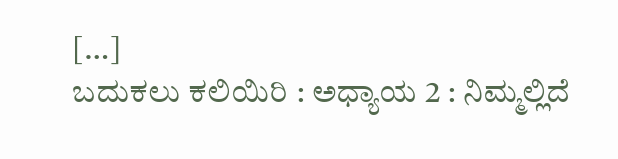[…]
ಬದುಕಲು ಕಲಿಯಿರಿ : ಅಧ್ಯಾಯ 2 : ನಿಮ್ಮಲ್ಲಿದೆ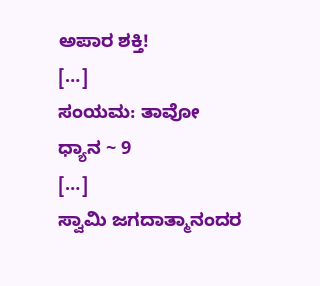ಅಪಾರ ಶಕ್ತಿ!
[…]
ಸಂಯಮ: ತಾವೋ ಧ್ಯಾನ ~ 9
[…]
ಸ್ವಾಮಿ ಜಗದಾತ್ಮಾನಂದರ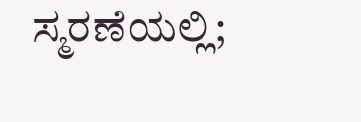ಸ್ಮರಣೆಯಲ್ಲಿ;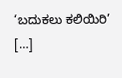‘ಬದುಕಲು ಕಲಿಯಿರಿ’
[…]